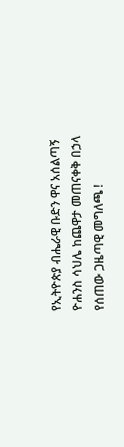የኢትዮጵያ ብሔራዊ ቡድን ዋና አሰልጣኝ ዮሐንስ ሳህሌ ከጨዋታ መጠናቀቅ በኃላ የሰጠው ጋዜጣዊ መግለጫ !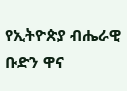የኢትዮጵያ ብሔራዊ ቡድን ዋና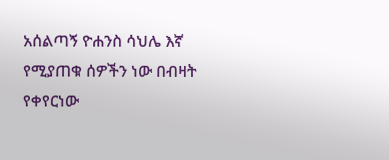አሰልጣኝ ዮሐንስ ሳህሌ እኛ የሚያጠቁ ሰዎችን ነው በብዛት የቀየርነው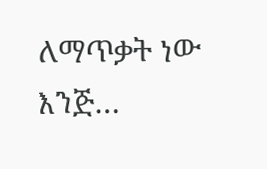ለማጥቃት ነው እንጅ…